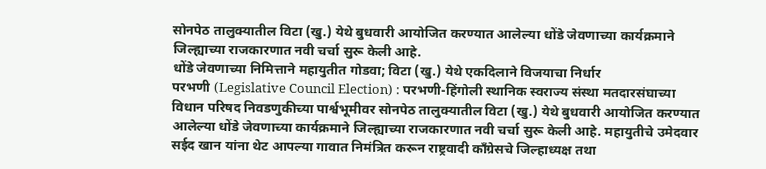सोनपेठ तालुक्यातील विटा (खु.) येथे बुधवारी आयोजित करण्यात आलेल्या धोंडे जेवणाच्या कार्यक्रमाने जिल्ह्याच्या राजकारणात नवी चर्चा सुरू केली आहे.
धोंडे जेवणाच्या निमित्ताने महायुतीत गोडवा; विटा (खु.) येथे एकदिलाने विजयाचा निर्धार
परभणी (Legislative Council Election) : परभणी-हिंगोली स्थानिक स्वराज्य संस्था मतदारसंघाच्या विधान परिषद निवडणुकीच्या पार्श्वभूमीवर सोनपेठ तालुक्यातील विटा (खु.) येथे बुधवारी आयोजित करण्यात आलेल्या धोंडे जेवणाच्या कार्यक्रमाने जिल्ह्याच्या राजकारणात नवी चर्चा सुरू केली आहे. महायुतीचे उमेदवार सईद खान यांना थेट आपल्या गावात निमंत्रित करून राष्ट्रवादी काँग्रेसचे जिल्हाध्यक्ष तथा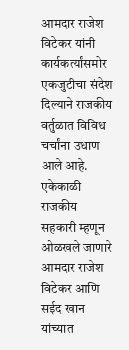आमदार राजेश विटेकर यांनी कार्यकर्त्यांसमोर एकजुटीचा संदेश दिल्याने राजकीय वर्तुळात विविध चर्चांना उधाण आले आहे.
एकेकाळी राजकीय सहकारी म्हणून ओळखले जाणारे आमदार राजेश विटेकर आणि सईद खान यांच्यात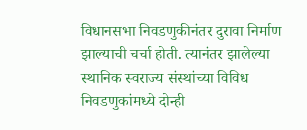विधानसभा निवडणुकीनंतर दुरावा निर्माण झाल्याची चर्चा होती. त्यानंतर झालेल्या स्थानिक स्वराज्य संस्थांच्या विविध निवडणुकांमध्ये दोन्ही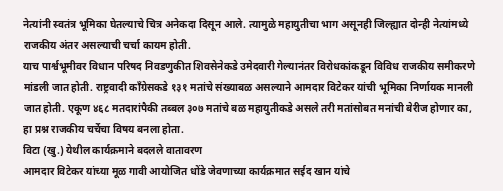नेत्यांनी स्वतंत्र भूमिका घेतल्याचे चित्र अनेकदा दिसून आले. त्यामुळे महायुतीचा भाग असूनही जिल्ह्यात दोन्ही नेत्यांमध्ये राजकीय अंतर असल्याची चर्चा कायम होती.
याच पार्श्वभूमीवर विधान परिषद निवडणुकीत शिवसेनेकडे उमेदवारी गेल्यानंतर विरोधकांकडून विविध राजकीय समीकरणे मांडली जात होती. राष्ट्रवादी काँग्रेसकडे १३१ मतांचे संख्याबळ असल्याने आमदार विटेकर यांची भूमिका निर्णायक मानली जात होती. एकूण ४६८ मतदारांपैकी तब्बल ३०७ मतांचे बळ महायुतीकडे असले तरी मतांसोबत मनांची बेरीज होणार का, हा प्रश्न राजकीय चर्चेचा विषय बनला होता.
विटा (खु.) येथील कार्यक्रमाने बदलले वातावरण
आमदार विटेकर यांच्या मूळ गावी आयोजित धोंडे जेवणाच्या कार्यक्रमात सईद खान यांचे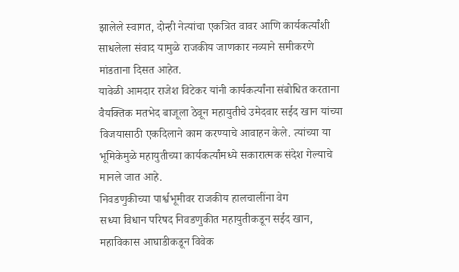झालेले स्वागत, दोन्ही नेत्यांचा एकत्रित वावर आणि कार्यकर्त्यांशी साधलेला संवाद यामुळे राजकीय जाणकार नव्याने समीकरणे मांडताना दिसत आहेत.
यावेळी आमदार राजेश विटेकर यांनी कार्यकर्त्यांना संबोधित करताना वैयक्तिक मतभेद बाजूला ठेवून महायुतीचे उमेदवार सईद खान यांच्या विजयासाठी एकदिलाने काम करण्याचे आवाहन केले. त्यांच्या या भूमिकेमुळे महायुतीच्या कार्यकर्त्यांमध्ये सकारात्मक संदेश गेल्याचे मानले जात आहे.
निवडणुकीच्या पार्श्वभूमीवर राजकीय हालचालींना वेग
सध्या विधान परिषद निवडणुकीत महायुतीकडून सईद खान, महाविकास आघाडीकडून विवेक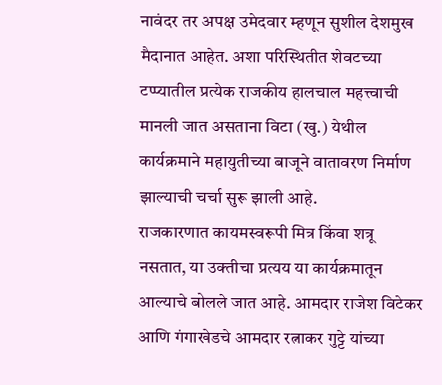नावंदर तर अपक्ष उमेदवार म्हणून सुशील देशमुख मैदानात आहेत. अशा परिस्थितीत शेवटच्या टप्प्यातील प्रत्येक राजकीय हालचाल महत्त्वाची मानली जात असताना विटा (खु.) येथील कार्यक्रमाने महायुतीच्या बाजूने वातावरण निर्माण झाल्याची चर्चा सुरू झाली आहे.
राजकारणात कायमस्वरूपी मित्र किंवा शत्रू नसतात, या उक्तीचा प्रत्यय या कार्यक्रमातून आल्याचे बोलले जात आहे. आमदार राजेश विटेकर आणि गंगाखेडचे आमदार रत्नाकर गुट्टे यांच्या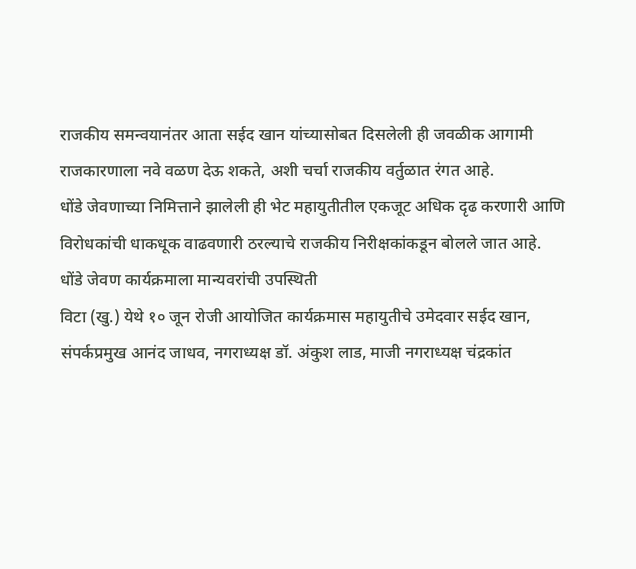राजकीय समन्वयानंतर आता सईद खान यांच्यासोबत दिसलेली ही जवळीक आगामी राजकारणाला नवे वळण देऊ शकते, अशी चर्चा राजकीय वर्तुळात रंगत आहे.
धोंडे जेवणाच्या निमित्ताने झालेली ही भेट महायुतीतील एकजूट अधिक दृढ करणारी आणि विरोधकांची धाकधूक वाढवणारी ठरल्याचे राजकीय निरीक्षकांकडून बोलले जात आहे.
धोंडे जेवण कार्यक्रमाला मान्यवरांची उपस्थिती
विटा (खु.) येथे १० जून रोजी आयोजित कार्यक्रमास महायुतीचे उमेदवार सईद खान, संपर्कप्रमुख आनंद जाधव, नगराध्यक्ष डॉ. अंकुश लाड, माजी नगराध्यक्ष चंद्रकांत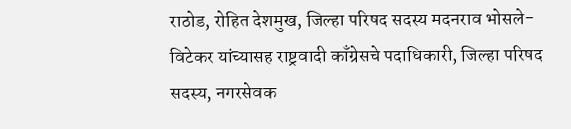राठोड, रोहित देशमुख, जिल्हा परिषद सदस्य मदनराव भोसले-विटेकर यांच्यासह राष्ट्रवादी काँग्रेसचे पदाधिकारी, जिल्हा परिषद सदस्य, नगरसेवक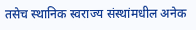तसेच स्थानिक स्वराज्य संस्थांमधील अनेक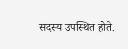सदस्य उपस्थित होते.